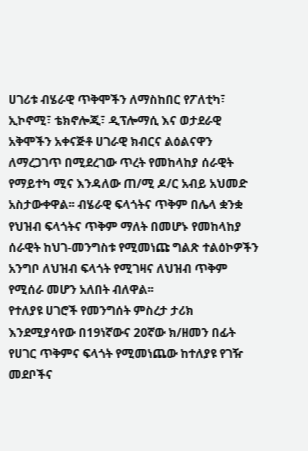ሀገሪቱ ብሄራዊ ጥቅሞችን ለማስከበር የፖለቲካ፣ ኢኮኖሚ፣ ቴክኖሎጂ፣ ዲፕሎማሲ እና ወታደራዊ አቅሞችን አቀናጅቶ ሀገራዊ ክብርና ልዕልናዋን ለማረጋገጥ በሚደረገው ጥረት የመከላከያ ሰራዊት የማይተካ ሚና እንዳለው ጠ/ሚ ዶ/ር አብይ አህመድ አስታውቀዋል፡፡ ብሄራዊ ፍላጎትና ጥቅም በሌላ ቋንቋ የህዝብ ፍላጎትና ጥቅም ማለት በመሆኑ የመከላከያ ሰራዊት ከህገ-መንግስቱ የሚመነጩ ግልጽ ተልዕኮዎችን አንግቦ ለህዝብ ፍላጎት የሚገዛና ለህዝብ ጥቅም የሚሰራ መሆን አለበት ብለዋል፡፡
የተለያዩ ሀገሮች የመንግሰት ምስረታ ታሪክ እንደሚያሳየው በ19ነኛውና 20ኛው ክ/ዘመን በፊት የሀገር ጥቅምና ፍላጎት የሚመነጨው ከተለያዩ የገዥ መደቦችና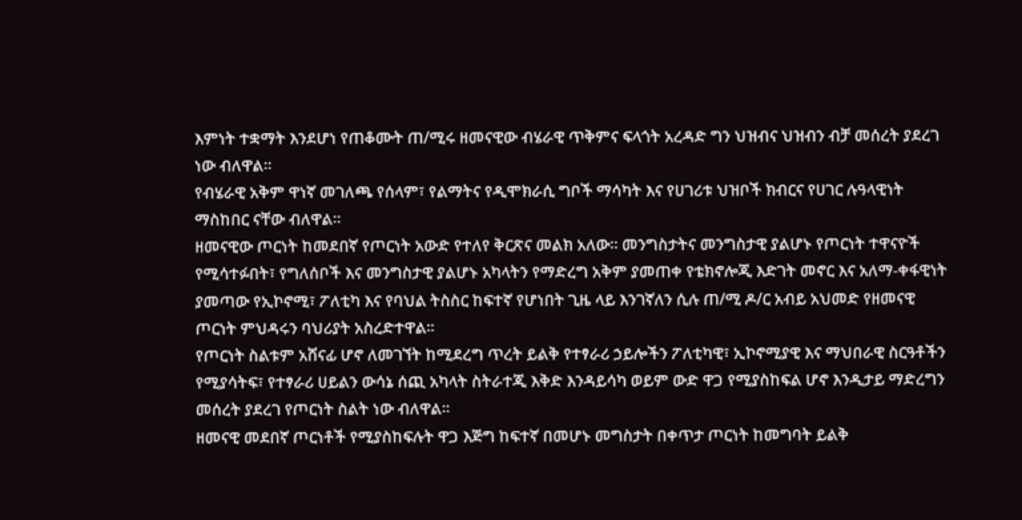እምነት ተቋማት እንደሆነ የጠቆሙት ጠ/ሚሩ ዘመናዊው ብሄራዊ ጥቅምና ፍላጎት አረዳድ ግን ህዝብና ህዝብን ብቻ መሰረት ያደረገ ነው ብለዋል፡፡
የብሄራዊ አቅም ዋነኛ መገለጫ የሰላም፣ የልማትና የዲሞክራሲ ግቦች ማሳካት እና የሀገሪቱ ህዝቦች ክብርና የሀገር ሉዓላዊነት ማስከበር ናቸው ብለዋል፡፡
ዘመናዊው ጦርነት ከመደበኛ የጦርነት አውድ የተለየ ቅርጽና መልክ አለው፡፡ መንግስታትና መንግስታዊ ያልሆኑ የጦርነት ተዋናዮች የሚሳተፉበት፣ የግለሰቦች እና መንግስታዊ ያልሆኑ አካላትን የማድረግ አቅም ያመጠቀ የቴክኖሎጂ እድገት መኖር እና አለማ-ቀፋዊነት ያመጣው የኢኮኖሚ፣ ፖለቲካ እና የባህል ትስስር ከፍተኛ የሆነበት ጊዜ ላይ እንገኛለን ሲሉ ጠ/ሚ ዶ/ር አብይ አህመድ የዘመናዊ ጦርነት ምህዳሩን ባህሪያት አስረድተዋል፡፡
የጦርነት ስልቱም አሸናፊ ሆኖ ለመገኘት ከሚደረግ ጥረት ይልቅ የተፃራሪ ኃይሎችን ፖለቲካዊ፣ ኢኮኖሚያዊ እና ማህበራዊ ስርዓቶችን የሚያሳትፍ፣ የተፃራሪ ሀይልን ውሳኔ ሰጪ አካላት ስትራተጂ እቅድ እንዳይሳካ ወይም ውድ ዋጋ የሚያስከፍል ሆኖ እንዲታይ ማድረግን መሰረት ያደረገ የጦርነት ስልት ነው ብለዋል።
ዘመናዊ መደበኛ ጦርነቶች የሚያስከፍሉት ዋጋ እጅግ ከፍተኛ በመሆኑ መግስታት በቀጥታ ጦርነት ከመግባት ይልቅ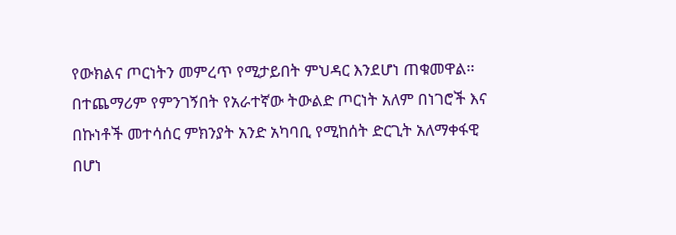የውክልና ጦርነትን መምረጥ የሚታይበት ምህዳር እንደሆነ ጠቁመዋል፡፡ በተጨማሪም የምንገኝበት የአራተኛው ትውልድ ጦርነት አለም በነገሮች እና በኩነቶች መተሳሰር ምክንያት አንድ አካባቢ የሚከሰት ድርጊት አለማቀፋዊ በሆነ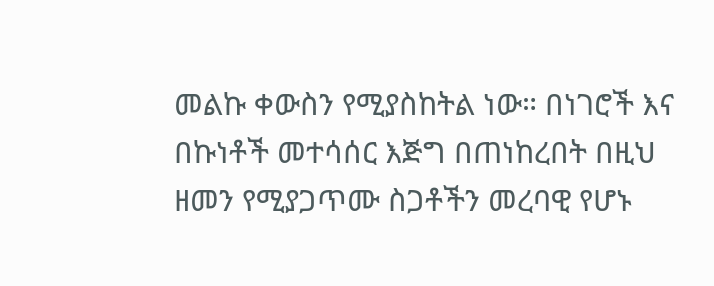መልኩ ቀውስን የሚያስከትል ነው። በነገሮች እና በኩነቶች መተሳሰር እጅግ በጠነከረበት በዚህ ዘመን የሚያጋጥሙ ስጋቶችን መረባዊ የሆኑ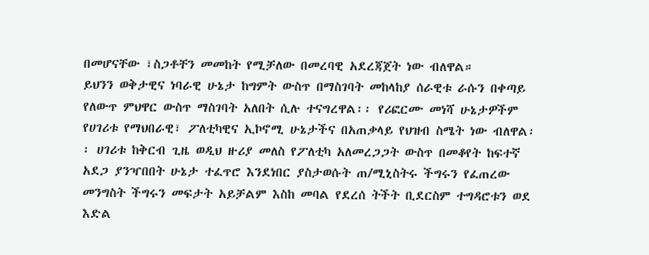በመሆናቸው ፣ስጋቶቸን መመከት የሚቻለው በመረባዊ አደረጃጀት ነው ብለዋል።
ይህንን ወቅታዊና ነባራዊ ሁኔታ ከግምት ውስጥ በማስገባት መከላከያ ሰራዊቱ ራሱን በቀጣይ የለውጥ ምህዋር ውስጥ ማስገባት አለበት ሲሉ ተናግረዋል፡፡ የሪፎርሙ መነሻ ሁኔታዎችም የሀገሪቱ የማህበራዊ፣ ፖለቲካዊና ኢኮኖሚ ሁኔታችና በአጠቃላይ የህዝብ ስሜት ነው ብለዋል፡፡ ሀገሪቱ ከቅርብ ጊዜ ወዲህ ዙሪያ መለስ የፖለቲካ አለመረጋጋት ውስጥ በመቆየት ከፍተኛ አደጋ ያንዣበበት ሁኔታ ተፈጥሮ እንደነበር ያስታወሱት ጠ/ሚኒስትሩ ችግሩን የፈጠረው መንግስት ችግሩን መፍታት አይቻልም እስከ መባል የደረሰ ትችት ቢደርስም ተግዳሮቱን ወደ እድል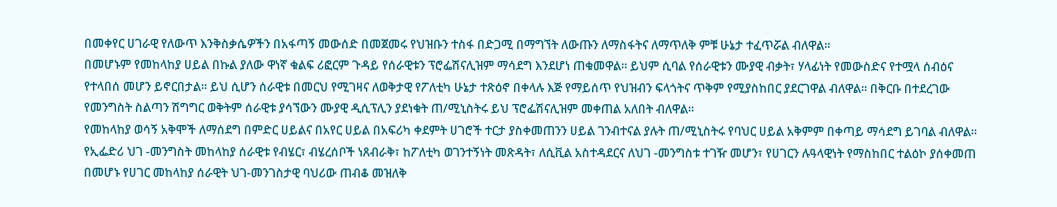በመቀየር ሀገራዊ የለውጥ እንቅስቃሴዎችን በአፋጣኝ መውሰድ በመጀመሩ የህዝቡን ተስፋ በድጋሚ በማግኘት ለውጡን ለማስፋትና ለማጥለቅ ምቹ ሁኔታ ተፈጥሯል ብለዋል፡፡
በመሆኑም የመከላከያ ሀይል በኩል ያለው ዋነኛ ቁልፍ ሪፎርም ጉዳይ የሰራዊቱን ፕሮፌሽናሊዝም ማሳደግ እንደሆነ ጠቁመዋል፡፡ ይህም ሲባል የሰራዊቱን ሙያዊ ብቃት፣ ሃላፊነት የመውስድና የተሟላ ሰብዕና የተላበሰ መሆን ይኖርበታል፡፡ ይህ ሲሆን ሰራዊቱ በመርህ የሚገዛና ለወቅታዊ የፖለቲካ ሁኔታ ተጽዕኖ በቀላሉ እጅ የማይሰጥ የህዝብን ፍላጎትና ጥቅም የሚያስከበር ያደርገዋል ብለዋል፡፡ በቅርቡ በተደረገው የመንግስት ስልጣን ሽግግር ወቅትም ሰራዊቱ ያሳኘውን ሙያዊ ዲሲፕሊን ያደነቁት ጠ/ሚኒስትሩ ይህ ፕሮፌሽናሊዝም መቀጠል አለበት ብለዋል፡፡
የመከላከያ ወሳኝ አቅሞች ለማሰደግ በምድር ሀይልና በአየር ሀይል በአፍሪካ ቀደምት ሀገሮች ተርታ ያስቀመጠንን ሀይል ገንብተናል ያሉት ጠ/ሚኒስትሩ የባህር ሀይል አቅምም በቀጣይ ማሳደግ ይገባል ብለዋል፡፡
የኢፌድሪ ህገ -መንግስት መከላከያ ሰራዊቱ የብሄር፣ ብሄረሰቦች ነጸብራቅ፣ ከፖለቲካ ወገንተኝነት መጽዳት፣ ለሲቪል አስተዳደርና ለህገ -መንግስቱ ተገዥ መሆን፣ የሀገርን ሉዓላዊነት የማስከበር ተልዕኮ ያሰቀመጠ በመሆኑ የሀገር መከላከያ ሰራዊት ህገ-መንገስታዊ ባህሪው ጠብቆ መዝለቅ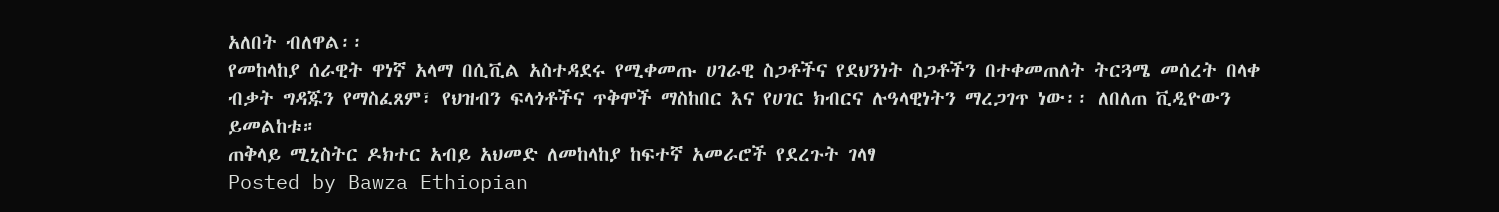አለበት ብለዋል፡፡
የመከላከያ ሰራዊት ዋነኛ አላማ በሲቪል አስተዳደሩ የሚቀመጡ ሀገራዊ ስጋቶችና የደህንነት ስጋቶችን በተቀመጠለት ትርጓሜ መሰረት በላቀ ብቃት ግዳጁን የማስፈጸም፣ የህዝብን ፍላጎቶችና ጥቅሞች ማስከበር እና የሀገር ክብርና ሉዓላዊነትን ማረጋገጥ ነው፡፡ ለበለጠ ቪዲዮውን ይመልከቱ።
ጠቅላይ ሚኒስትር ዶክተር አብይ አህመድ ለመከላከያ ከፍተኛ አመራሮች የደረጉት ገላፃ
Posted by Bawza Ethiopian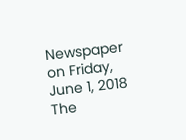Newspaper on Friday, June 1, 2018
The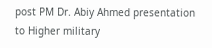post PM Dr. Abiy Ahmed presentation to Higher military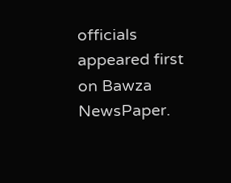officials appeared first on Bawza NewsPaper.